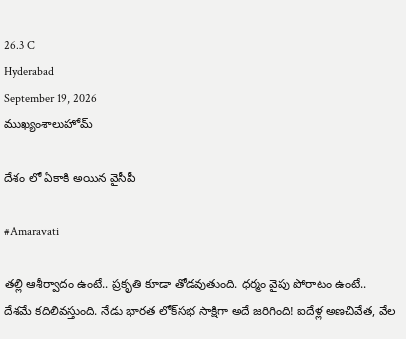26.3 C
Hyderabad
September 19, 2026
ముఖ్యంశాలుహోమ్

దేశం లో ఏకాకి అయిన వైసీపీ

#Amaravati

తల్లి ఆశీర్వాదం ఉంటే.. ప్రకృతి కూడా తోడవుతుంది. ధర్మం వైపు పోరాటం ఉంటే.. దేశమే కదిలివస్తుంది. నేడు భారత లోక్‌సభ సాక్షిగా అదే జరిగింది! ఐదేళ్ల అణచివేత, వేల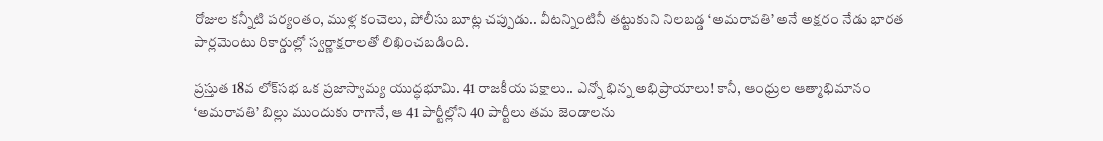రోజుల కన్నీటి పర్యంతం, ముళ్ల కంచెలు, పోలీసు బూట్ల చప్పుడు.. వీటన్నింటినీ తట్టుకుని నిలబడ్డ ‘అమరావతి’ అనే అక్షరం నేడు భారత పార్లమెంటు రికార్డుల్లో స్వర్ణాక్షరాలతో లిఖించబడింది.

ప్రస్తుత 18వ లోక్‌సభ ఒక ప్రజాస్వామ్య యుద్ధభూమి. 41 రాజకీయ పక్షాలు.. ఎన్నో భిన్న అభిప్రాయాలు! కానీ, ఆంధ్రుల ఆత్మాభిమానం ‘అమరావతి’ బిల్లు ముందుకు రాగానే, ఆ 41 పార్టీల్లోని 40 పార్టీలు తమ జెండాలను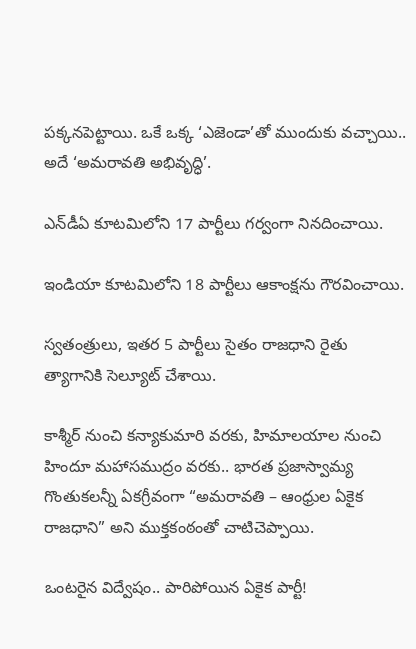పక్కనపెట్టాయి. ఒకే ఒక్క ‘ఎజెండా’తో ముందుకు వచ్చాయి.. అదే ‘అమరావతి అభివృద్ధి’.

ఎన్‌డీఏ కూటమిలోని 17 పార్టీలు గర్వంగా నినదించాయి.

ఇండియా కూటమిలోని 18 పార్టీలు ఆకాంక్షను గౌరవించాయి.

స్వతంత్రులు, ఇతర 5 పార్టీలు సైతం రాజధాని రైతు త్యాగానికి సెల్యూట్ చేశాయి.

కాశ్మీర్ నుంచి కన్యాకుమారి వరకు, హిమాలయాల నుంచి హిందూ మహాసముద్రం వరకు.. భారత ప్రజాస్వామ్య గొంతుకలన్నీ ఏకగ్రీవంగా “అమరావతి – ఆంధ్రుల ఏకైక రాజధాని” అని ముక్తకంఠంతో చాటిచెప్పాయి.

ఒంటరైన విద్వేషం.. పారిపోయిన ఏకైక పార్టీ!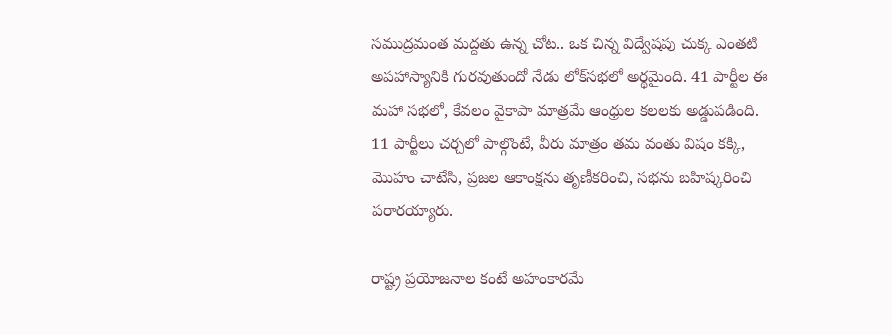సముద్రమంత మద్దతు ఉన్న చోట.. ఒక చిన్న విద్వేషపు చుక్క ఎంతటి అపహాస్యానికి గురవుతుందో నేడు లోక్‌సభలో అర్థమైంది. 41 పార్టీల ఈ మహా సభలో, కేవలం వైకాపా మాత్రమే ఆంధ్రుల కలలకు అడ్డుపడింది. 11 పార్టీలు చర్చలో పాల్గొంటే, వీరు మాత్రం తమ వంతు విషం కక్కి, మొహం చాటేసి, ప్రజల ఆకాంక్షను తృణీకరించి, సభను బహిష్కరించి పరారయ్యారు.

రాష్ట్ర ప్రయోజనాల కంటే అహంకారమే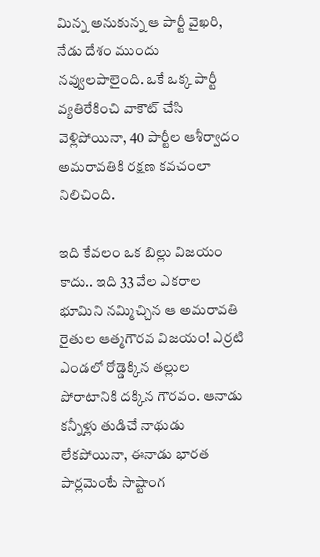మిన్న అనుకున్న ఆ పార్టీ వైఖరి, నేడు దేశం ముందు నవ్వులపాలైంది. ఒకే ఒక్క పార్టీ వ్యతిరేకించి వాకౌట్ చేసి వెళ్లిపోయినా, 40 పార్టీల ఆశీర్వాదం అమరావతికి రక్షణ కవచంలా నిలిచింది.

ఇది కేవలం ఒక బిల్లు విజయం కాదు.. ఇది 33 వేల ఎకరాల భూమిని నమ్మిచ్చిన ఆ అమరావతి రైతుల ఆత్మగౌరవ విజయం! ఎర్రటి ఎండలో రోడ్డెక్కిన తల్లుల పోరాటానికి దక్కిన గౌరవం. ఆనాడు కన్నీళ్లు తుడిచే నాథుడు లేకపోయినా, ఈనాడు భారత పార్లమెంటే సాష్టాంగ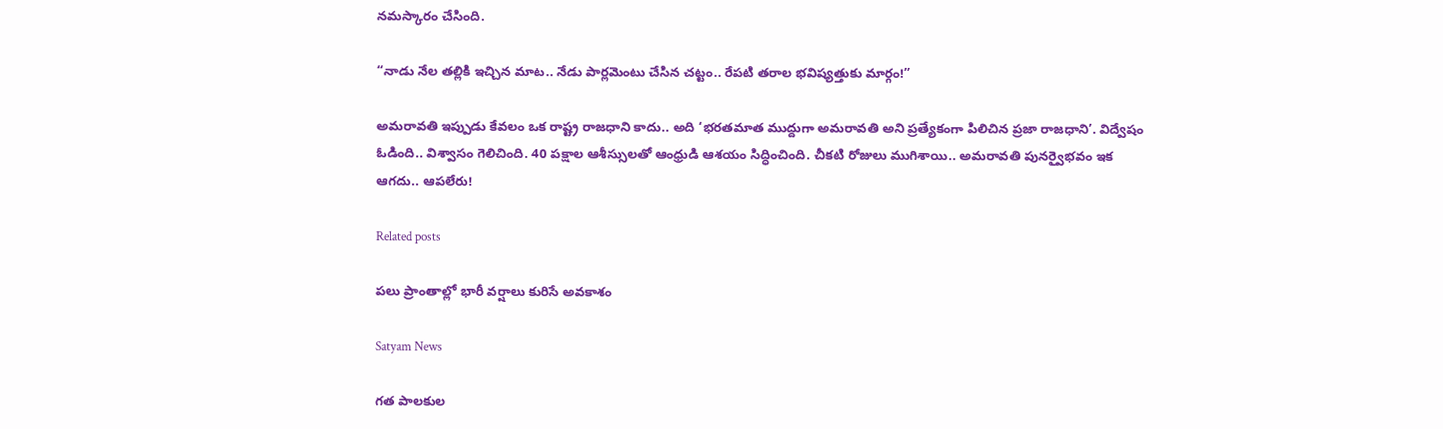నమస్కారం చేసింది.

“నాడు నేల తల్లికి ఇచ్చిన మాట.. నేడు పార్లమెంటు చేసిన చట్టం.. రేపటి తరాల భవిష్యత్తుకు మార్గం!”

అమరావతి ఇప్పుడు కేవలం ఒక రాష్ట్ర రాజధాని కాదు.. అది ‘భరతమాత ముద్దుగా అమరావతి అని ప్రత్యేకంగా పిలిచిన ప్రజా రాజధాని’. విద్వేషం ఓడింది.. విశ్వాసం గెలిచింది. 40 పక్షాల ఆశీస్సులతో ఆంధ్రుడి ఆశయం సిద్ధించింది. చీకటి రోజులు ముగిశాయి.. అమరావతి పునర్వైభవం ఇక ఆగదు.. ఆపలేరు!

Related posts

పలు ప్రాంతాల్లో భారీ వర్షాలు కురిసే అవకాశం

Satyam News

గత పాలకుల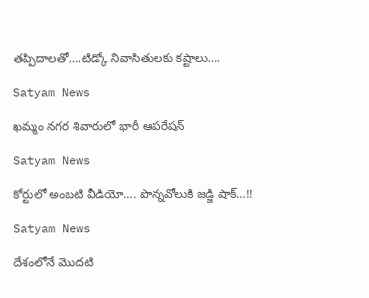తప్పిదాలతో….టిడ్కో నివాసితులకు కష్టాలు….

Satyam News

ఖమ్మం నగర శివారులో భారీ ఆపరేషన్

Satyam News

కోర్టులో అంబటి వీడియో…. పొన్నవోలుకి జడ్జి షాక్‌…!!

Satyam News

దేశంలోనే మొదటి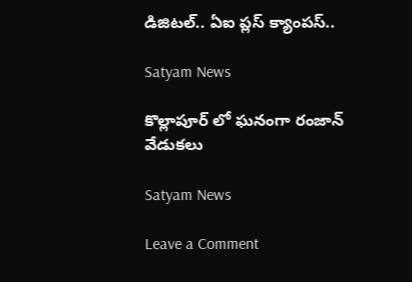డిజిటల్‌.. ఏఐ ప్లస్ క్యాంపస్..

Satyam News

కొల్లాపూర్ లో ఘనంగా రంజాన్ వేడుకలు

Satyam News

Leave a Comment